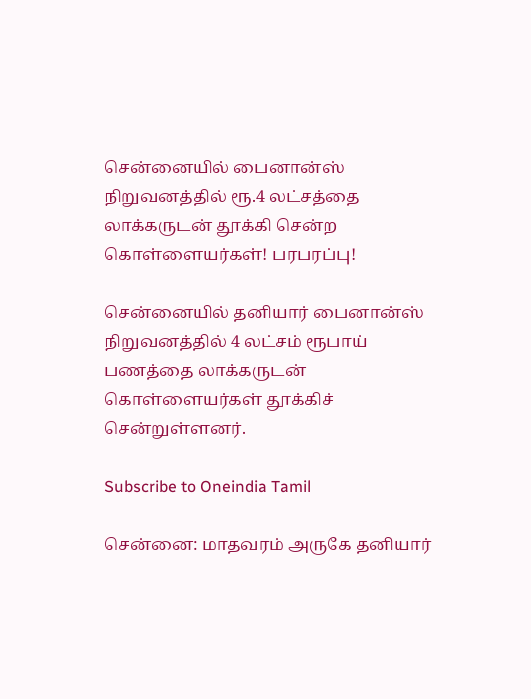சென்னையில் பைனான்ஸ் நிறுவனத்தில் ரூ.4 லட்சத்தை லாக்கருடன் தூக்கி சென்ற கொள்ளையர்கள்! பரபரப்பு!

சென்னையில் தனியார் பைனான்ஸ் நிறுவனத்தில் 4 லட்சம் ரூபாய் பணத்தை லாக்கருடன் கொள்ளையர்கள் தூக்கிச் சென்றுள்ளனர்.

Subscribe to Oneindia Tamil

சென்னை: மாதவரம் அருகே தனியார்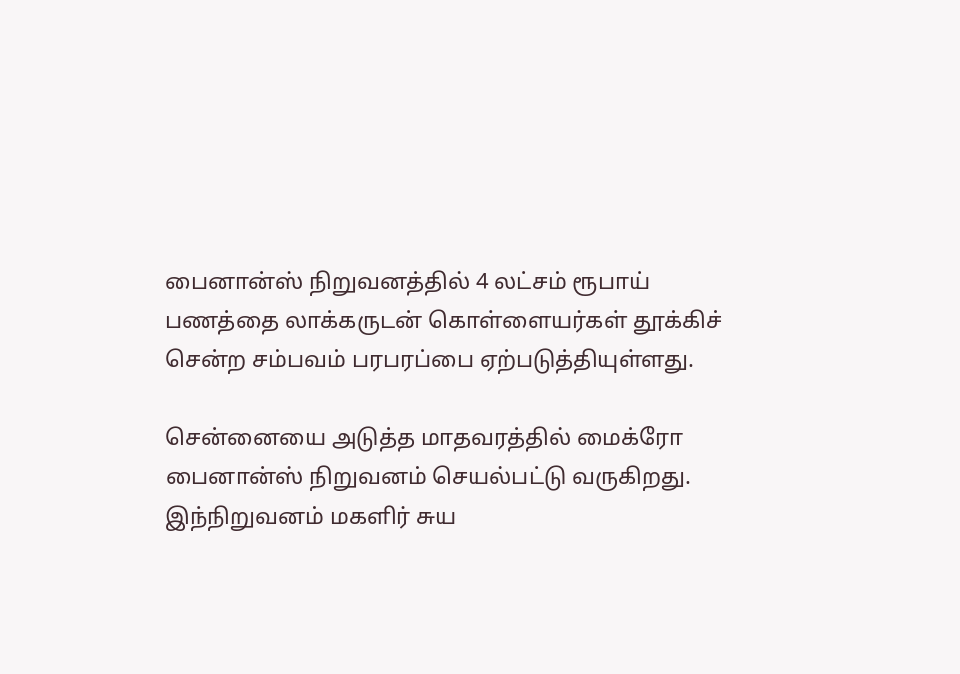பைனான்ஸ் நிறுவனத்தில் 4 லட்சம் ரூபாய் பணத்தை லாக்கருடன் கொள்ளையர்கள் தூக்கிச் சென்ற சம்பவம் பரபரப்பை ஏற்படுத்தியுள்ளது.

சென்னையை அடுத்த மாதவரத்தில் மைக்ரோ பைனான்ஸ் நிறுவனம் செயல்பட்டு வருகிறது. இந்நிறுவனம் மகளிர் சுய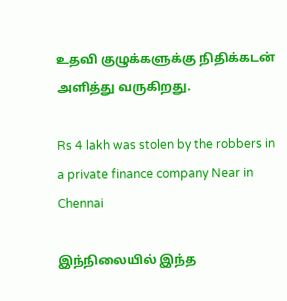உதவி குழுக்களுக்கு நிதிக்கடன் அளித்து வருகிறது.

Rs 4 lakh was stolen by the robbers in a private finance company Near in Chennai

இந்நிலையில் இந்த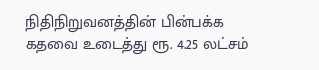நிதிநிறுவனத்தின் பின்பக்க கதவை உடைத்து ரூ. 4.25 லட்சம்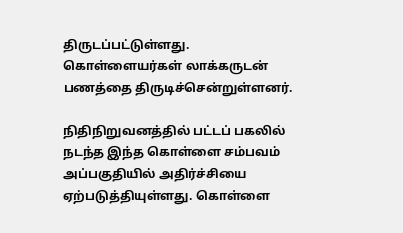திருடப்பட்டுள்ளது. கொள்ளையர்கள் லாக்கருடன் பணத்தை திருடிச்சென்றுள்ளனர்.

நிதிநிறுவனத்தில் பட்டப் பகலில் நடந்த இந்த கொள்ளை சம்பவம் அப்பகுதியில் அதிர்ச்சியை ஏற்படுத்தியுள்ளது. கொள்ளை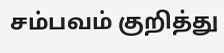சம்பவம் குறித்து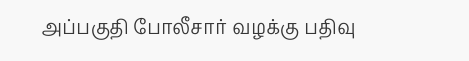அப்பகுதி போலீசார் வழக்கு பதிவு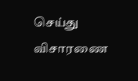செய்து விசாரணை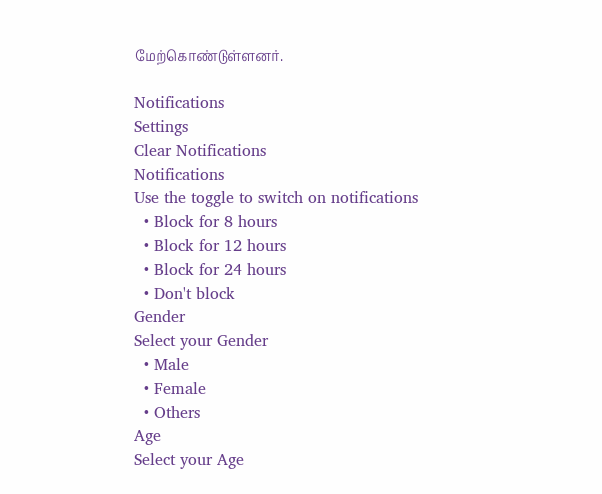மேற்கொண்டுள்ளனர்.

Notifications
Settings
Clear Notifications
Notifications
Use the toggle to switch on notifications
  • Block for 8 hours
  • Block for 12 hours
  • Block for 24 hours
  • Don't block
Gender
Select your Gender
  • Male
  • Female
  • Others
Age
Select your Age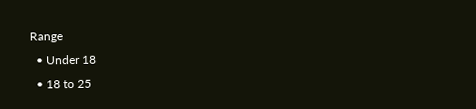Range
  • Under 18
  • 18 to 25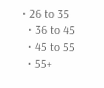• 26 to 35
  • 36 to 45
  • 45 to 55
  • 55+